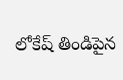లోకేష్ తిండిపైన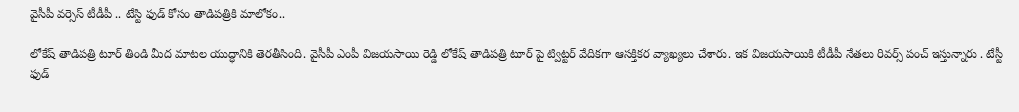వైసీపీ వర్సెస్ టీడీపీ .. టేస్టి ఫుడ్ కోసం తాడిపత్రికి మాలోకం..

లోకేష్ తాడిపత్రి టూర్ తిండి మీద మాటల యుద్ధానికి తెరతీసింది. వైసీపీ ఎంపీ విజయసాయి రెడ్డి లోకేష్ తాడిపత్రి టూర్ పై ట్విట్టర్ వేదికగా ఆసక్తికర వ్యాఖ్యలు చేశారు. ఇక విజయసాయికి టీడీపీ నేతలు రివర్స్ పంచ్ ఇస్తున్నారు . టేస్టీ ఫుడ్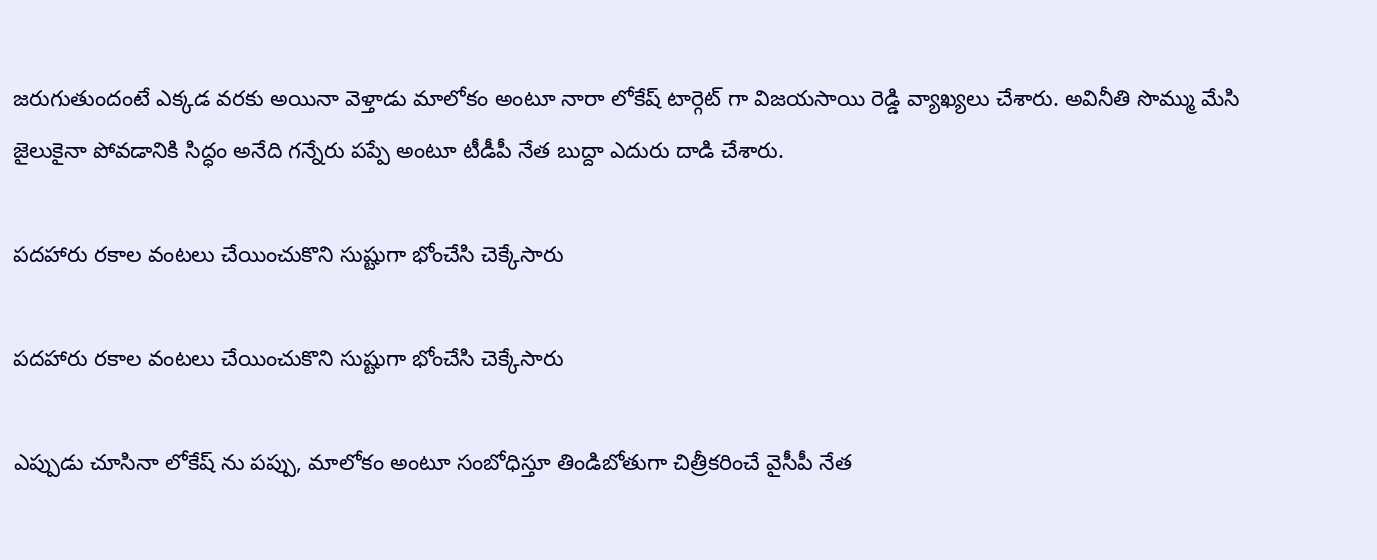జరుగుతుందంటే ఎక్కడ వరకు అయినా వెళ్తాడు మాలోకం అంటూ నారా లోకేష్ టార్గెట్ గా విజయసాయి రెడ్డి వ్యాఖ్యలు చేశారు. అవినీతి సొమ్ము మేసి జైలుకైనా పోవడానికి సిద్ధం అనేది గన్నేరు పప్పే అంటూ టీడీపీ నేత బుద్దా ఎదురు దాడి చేశారు.

పదహారు రకాల వంటలు చేయించుకొని సుష్టుగా భోంచేసి చెక్కేసారు

పదహారు రకాల వంటలు చేయించుకొని సుష్టుగా భోంచేసి చెక్కేసారు

ఎప్పుడు చూసినా లోకేష్ ను పప్పు, మాలోకం అంటూ సంబోధిస్తూ తిండిబోతుగా చిత్రీకరించే వైసీపీ నేత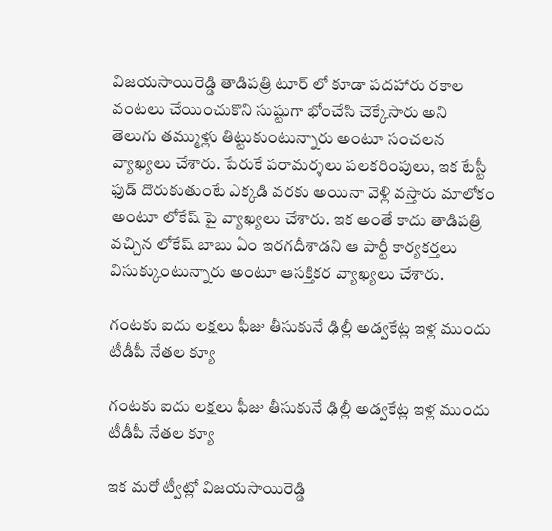విజయసాయిరెడ్డి తాడిపత్రి టూర్ లో కూడా పదహారు రకాల వంటలు చేయించుకొని సుష్టుగా భోంచేసి చెక్కేసారు అని తెలుగు తమ్ముళ్లు తిట్టుకుంటున్నారు అంటూ సంచలన వ్యాఖ్యలు చేశారు. పేరుకే పరామర్శలు పలకరింపులు, ఇక టేస్టీ ఫుడ్ దొరుకుతుంటే ఎక్కడి వరకు అయినా వెళ్లి వస్తారు మాలోకం అంటూ లోకేష్ పై వ్యాఖ్యలు చేశారు. ఇక అంతే కాదు తాడిపత్రి వచ్చిన లోకేష్ బాబు ఏం ఇరగదీశాడని ఆ పార్టీ కార్యకర్తలు విసుక్కుంటున్నారు అంటూ ఆసక్తికర వ్యాఖ్యలు చేశారు.

గంటకు ఐదు లక్షలు ఫీజు తీసుకునే ఢిల్లీ అడ్వకేట్ల ఇళ్ల ముందు టీడీపీ నేతల క్యూ

గంటకు ఐదు లక్షలు ఫీజు తీసుకునే ఢిల్లీ అడ్వకేట్ల ఇళ్ల ముందు టీడీపీ నేతల క్యూ

ఇక మరో ట్వీట్లో విజయసాయిరెడ్డి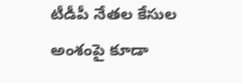టీడీపీ నేతల కేసుల అంశంపై కూడా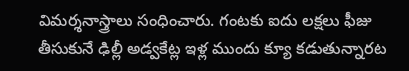విమర్శనాస్త్రాలు సంధించారు. గంటకు ఐదు లక్షలు ఫీజు తీసుకునే ఢిల్లీ అడ్వకేట్ల ఇళ్ల ముందు క్యూ కడుతున్నారట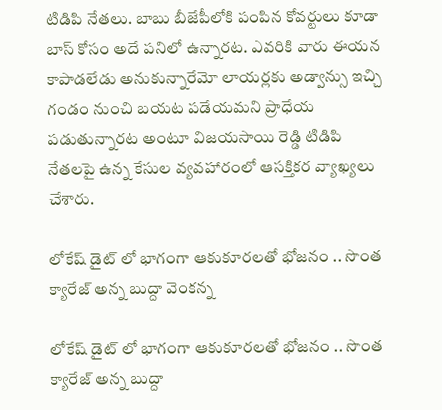టిడిపి నేతలు. బాబు బీజేపీలోకి పంపిన కోవర్టులు కూడా బాస్ కోసం అదే పనిలో ఉన్నారట. ఎవరికి వారు ఈయన కాపాడలేడు అనుకున్నారేమో లాయర్లకు అడ్వాన్సు ఇచ్చి గండం నుంచి బయట పడేయమని ప్రాధేయ పడుతున్నారట అంటూ విజయసాయి రెడ్డి టిడిపి నేతలపై ఉన్న కేసుల వ్యవహారంలో ఆసక్తికర వ్యాఖ్యలు చేశారు.

లోకేష్ డైట్ లో భాగంగా ఆకుకూరలతో భోజనం .. సొంత క్యారేజ్ అన్న బుద్దా వెంకన్న

లోకేష్ డైట్ లో భాగంగా ఆకుకూరలతో భోజనం .. సొంత క్యారేజ్ అన్న బుద్దా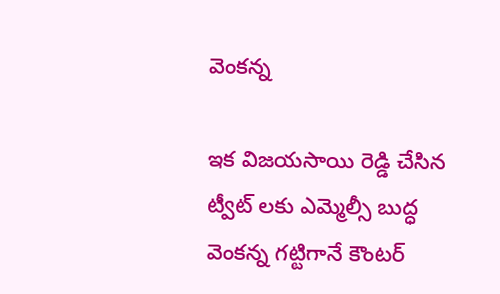వెంకన్న

ఇక విజయసాయి రెడ్డి చేసిన ట్వీట్ లకు ఎమ్మెల్సీ బుద్ధ వెంకన్న గట్టిగానే కౌంటర్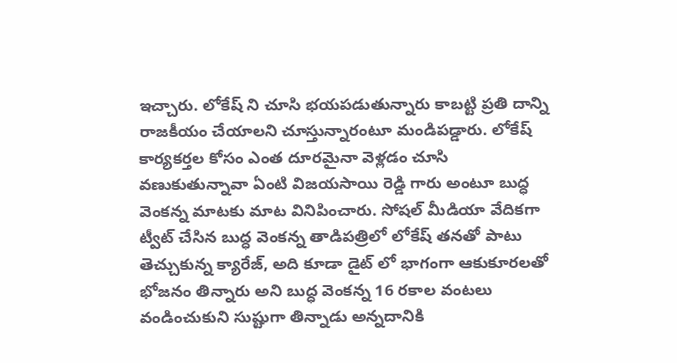ఇచ్చారు. లోకేష్ ని చూసి భయపడుతున్నారు కాబట్టి ప్రతి దాన్ని రాజకీయం చేయాలని చూస్తున్నారంటూ మండిపడ్డారు. లోకేష్ కార్యకర్తల కోసం ఎంత దూరమైనా వెళ్లడం చూసి వణుకుతున్నావా ఏంటి విజయసాయి రెడ్డి గారు అంటూ బుద్ధ వెంకన్న మాటకు మాట వినిపించారు. సోషల్ మీడియా వేదికగా ట్వీట్ చేసిన బుద్ధ వెంకన్న తాడిపత్రిలో లోకేష్ తనతో పాటు తెచ్చుకున్న క్యారేజ్, అది కూడా డైట్ లో భాగంగా ఆకుకూరలతో భోజనం తిన్నారు అని బుద్ధ వెంకన్న 16 రకాల వంటలు వండించుకుని సుష్టుగా తిన్నాడు అన్నదానికి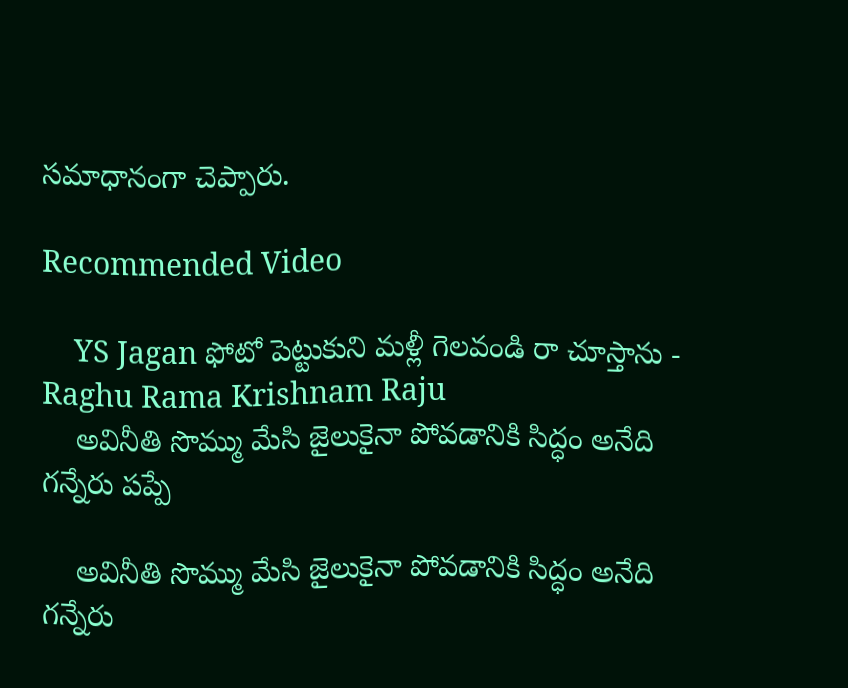సమాధానంగా చెప్పారు.

Recommended Video

    YS Jagan ఫోటో పెట్టుకుని మళ్లీ గెలవండి రా చూస్తాను - Raghu Rama Krishnam Raju
    అవినీతి సొమ్ము మేసి జైలుకైనా పోవడానికి సిద్ధం అనేది గన్నేరు పప్పే

    అవినీతి సొమ్ము మేసి జైలుకైనా పోవడానికి సిద్ధం అనేది గన్నేరు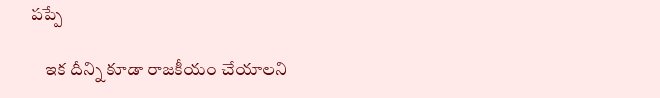పప్పే

    ఇక దీన్ని కూడా రాజకీయం చేయాలని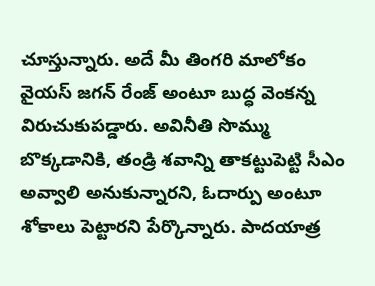చూస్తున్నారు. అదే మీ తింగరి మాలోకం వైయస్ జగన్ రేంజ్ అంటూ బుద్ధ వెంకన్న విరుచుకుపడ్డారు. అవినీతి సొమ్ము బొక్కడానికి, తండ్రి శవాన్ని తాకట్టుపెట్టి సీఎం అవ్వాలి అనుకున్నారని, ఓదార్పు అంటూ శోకాలు పెట్టారని పేర్కొన్నారు. పాదయాత్ర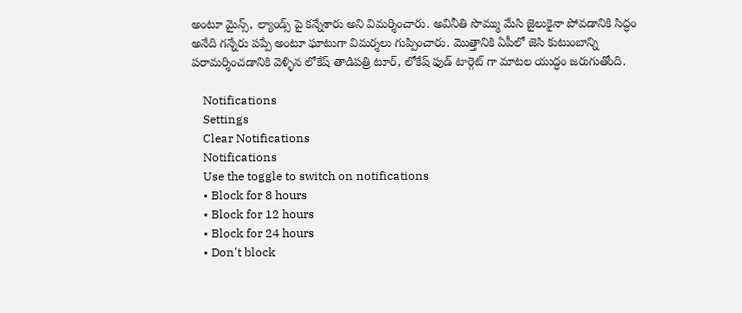అంటూ మైన్స్, ల్యాండ్స్ పై కన్నేశారు అని విమర్శించారు. అవినీతి సొమ్ము మేసి జైలుకైనా పోవడానికి సిద్ధం అనేది గన్నేరు పప్పే అంటూ ఘాటుగా విమర్శలు గుప్పించారు. మొత్తానికి ఏపీలో జెసి కుటుంబాన్ని పరామర్శించడానికి వెళ్ళిన లోకేష్ తాడిపత్రి టూర్, లోకేష్ ఫుడ్ టార్గెట్ గా మాటల యుద్ధం జరుగుతోంది.

    Notifications
    Settings
    Clear Notifications
    Notifications
    Use the toggle to switch on notifications
    • Block for 8 hours
    • Block for 12 hours
    • Block for 24 hours
    • Don't block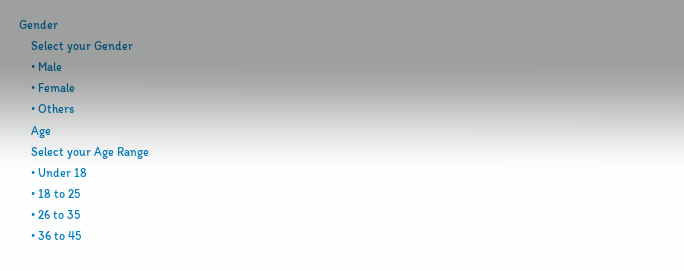Gender
    Select your Gender
    • Male
    • Female
    • Others
    Age
    Select your Age Range
    • Under 18
    • 18 to 25
    • 26 to 35
    • 36 to 45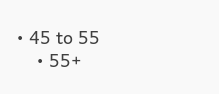• 45 to 55
    • 55+